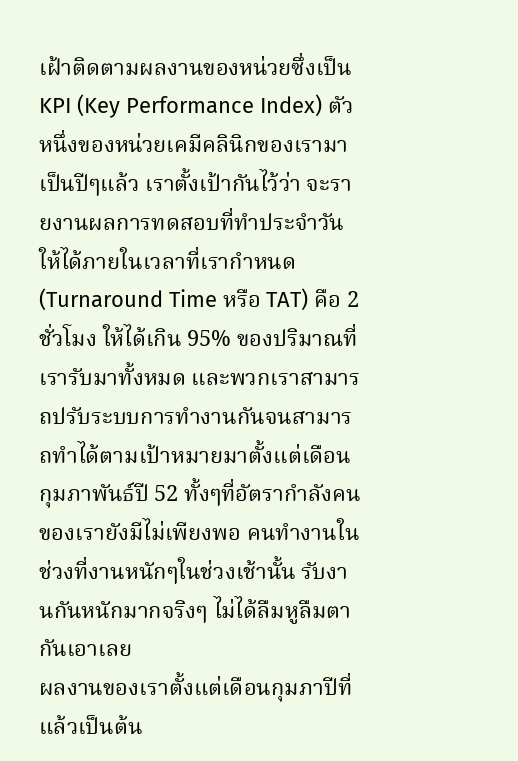เฝ้าติดตามผลงานของหน่วยซึ่งเป็น KPI (Key Performance Index) ตัวหนึ่งของหน่วยเคมีคลินิกของเรามาเป็นปีๆแล้ว เราตั้งเป้ากันไว้ว่า จะรายงานผลการทดสอบที่ทำประจำวันให้ได้ภายในเวลาที่เรากำหนด (Turnaround Time หรือ TAT) คือ 2 ชั่วโมง ให้ได้เกิน 95% ของปริมาณที่เรารับมาทั้งหมด และพวกเราสามารถปรับระบบการทำงานกันจนสามารถทำได้ตามเป้าหมายมาตั้งแต่เดือนกุมภาพันธ์ปี 52 ทั้งๆที่อัตรากำลังคนของเรายังมีไม่เพียงพอ คนทำงานในช่วงที่งานหนักๆในช่วงเช้านั้น รับงานกันหนักมากจริงๆ ไม่ได้ลืมหูลืมตากันเอาเลย
ผลงานของเราตั้งแต่เดือนกุมภาปีที่แล้วเป็นต้น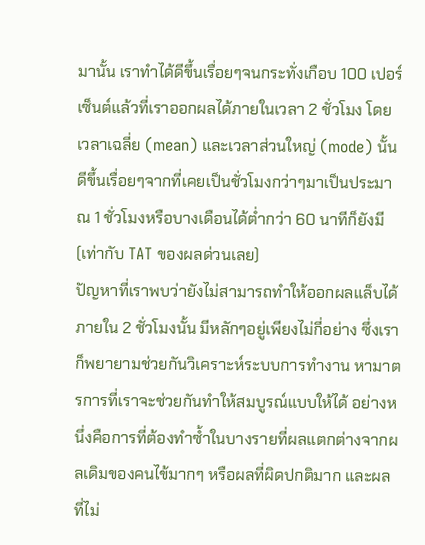มานั้น เราทำได้ดีขึ้นเรื่อยๆจนกระทั่งเกือบ 100 เปอร์เซ็นต์แล้วที่เราออกผลได้ภายในเวลา 2 ชั่วโมง โดยเวลาเฉลี่ย (mean) และเวลาส่วนใหญ่ (mode) นั้นดีขึ้นเรื่อยๆจากที่เคยเป็นชั่วโมงกว่าๆมาเป็นประมาณ 1 ชั่วโมงหรือบางเดือนได้ต่ำกว่า 60 นาทีก็ยังมี (เท่ากับ TAT ของผลด่วนเลย)
ปัญหาที่เราพบว่ายังไม่สามารถทำให้ออกผลแล็บได้ภายใน 2 ชั่วโมงนั้น มีหลักๆอยู่เพียงไม่กี่อย่าง ซึ่งเราก็พยายามช่วยกันวิเคราะห์ระบบการทำงาน หามาตรการที่เราจะช่วยกันทำให้สมบูรณ์แบบให้ได้ อย่างหนึ่งคือการที่ต้องทำซ้ำในบางรายที่ผลแตกต่างจากผลเดิมของคนไข้มากๆ หรือผลที่ผิดปกติมาก และผลที่ไม่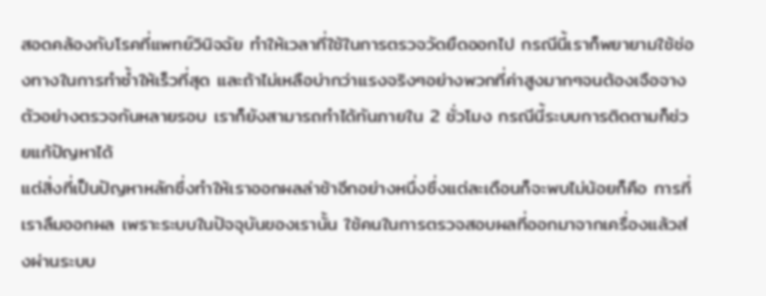สอดคล้องกับโรคที่แพทย์วินิจฉัย ทำให้เวลาที่ใช้ในการตรวจวัดยืดออกไป กรณีนี้เราก็พยายามใช้ช่องทางในการทำซ้ำให้เร็วที่สุด และถ้าไม่เหลือบ่ากว่าแรงจริงๆอย่างพวกที่ค่าสูงมากๆจนต้องเจือจางตัวอย่างตรวจกันหลายรอบ เราก็ยังสามารถทำได้ทันภายใน 2 ชั่วโมง กรณีนี้ระบบการติดตามก็ช่วยแก้ปัญหาได้
แต่สิ่งที่เป็นปัญหาหลักซึ่งทำให้เราออกผลล่าช้าอีกอย่างหนึ่งซึ่งแต่ละเดือนก็จะพบไม่น้อยก็คือ การที่เราลืมออกผล เพราะระบบในปัจจุบันของเรานั้น ใช้คนในการตรวจสอบผลที่ออกมาจากเครื่องแล้วส่งผ่านระบบ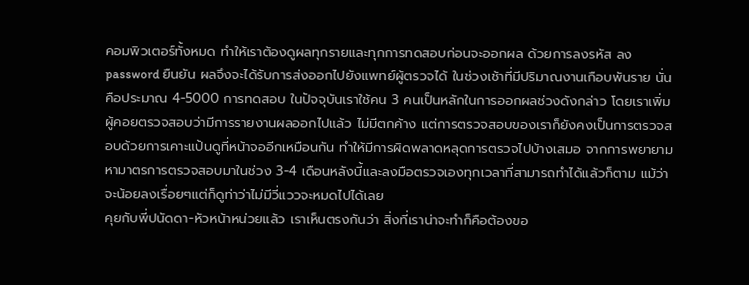คอมพิวเตอร์ทั้งหมด ทำให้เราต้องดูผลทุกรายและทุกการทดสอบก่อนจะออกผล ด้วยการลงรหัส ลง password ยืนยัน ผลจึงจะได้รับการส่งออกไปยังแพทย์ผู้ตรวจได้ ในช่วงเช้าที่มีปริมาณงานเกือบพันราย นั่นคือประมาณ 4-5000 การทดสอบ ในปัจจุบันเราใช้คน 3 คนเป็นหลักในการออกผลช่วงดังกล่าว โดยเราเพิ่มผู้คอยตรวจสอบว่ามีการรายงานผลออกไปแล้ว ไม่มีตกค้าง แต่การตรวจสอบของเราก็ยังคงเป็นการตรวจสอบด้วยการเคาะแป้นดูที่หน้าจออีกเหมือนกัน ทำให้มีการผิดพลาดหลุดการตรวจไปบ้างเสมอ จากการพยายามหามาตรการตรวจสอบมาในช่วง 3-4 เดือนหลังนี้และลงมือตรวจเองทุกเวลาที่สามารถทำได้แล้วก็ตาม แม้ว่าจะน้อยลงเรื่อยๆแต่ก็ดูท่าว่าไม่มีวี่แววจะหมดไปได้เลย
คุยกับพี่ปนัดดา-หัวหน้าหน่วยแล้ว เราเห็นตรงกันว่า สิ่งที่เราน่าจะทำก็คือต้องขอ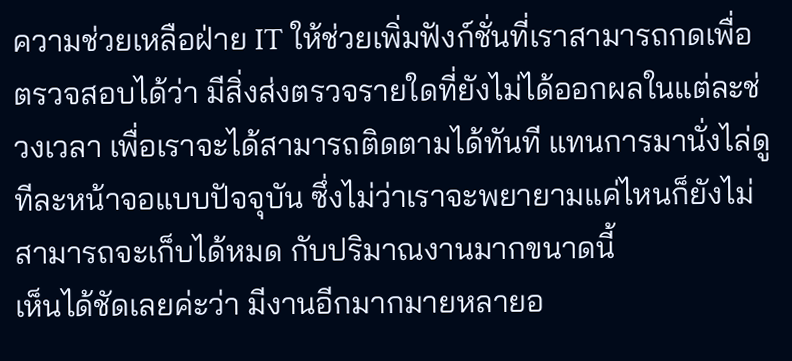ความช่วยเหลือฝ่าย IT ให้ช่วยเพิ่มฟังก์ชั่นที่เราสามารถกดเพื่อตรวจสอบได้ว่า มีสิ่งส่งตรวจรายใดที่ยังไม่ได้ออกผลในแต่ละช่วงเวลา เพื่อเราจะได้สามารถติดตามได้ทันที แทนการมานั่งไล่ดูทีละหน้าจอแบบปัจจุบัน ซึ่งไม่ว่าเราจะพยายามแค่ไหนก็ยังไม่สามารถจะเก็บได้หมด กับปริมาณงานมากขนาดนี้
เห็นได้ชัดเลยค่ะว่า มีงานอีกมากมายหลายอ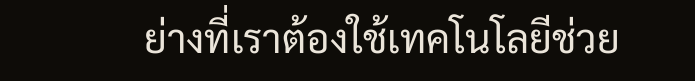ย่างที่เราต้องใช้เทคโนโลยีช่วย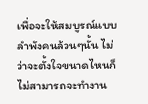เพื่อจะให้สมบูรณ์แบบ ลำพังคนล้วนๆนั้น ไม่ว่าจะตั้งใจขนาดไหนก็ไม่สามารถจะทำงาน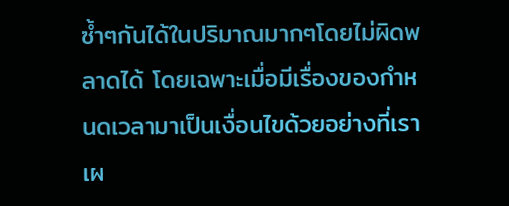ซ้ำๆกันได้ในปริมาณมากๆโดยไม่ผิดพลาดได้ โดยเฉพาะเมื่อมีเรื่องของกำหนดเวลามาเป็นเงื่อนไขด้วยอย่างที่เราเผ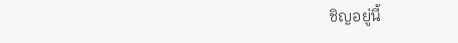ชิญอยู่นี้